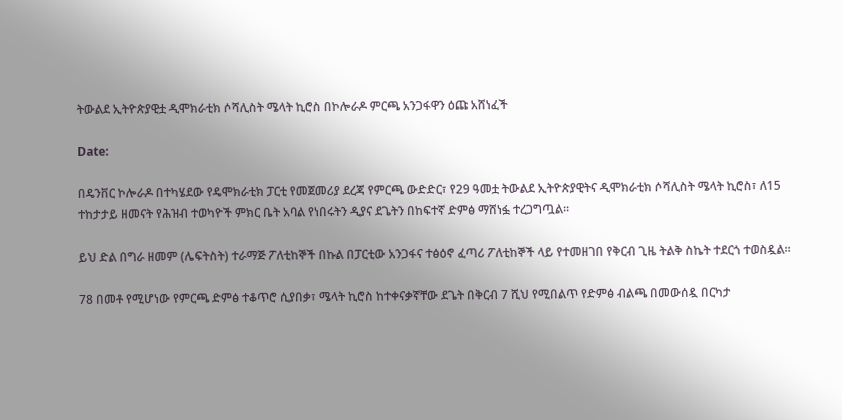ትውልደ ኢትዮጵያዊቷ ዲሞክራቲክ ሶሻሊስት ሜላት ኪሮስ በኮሎራዶ ምርጫ አንጋፋዋን ዕጩ አሸነፈች

Date:

በዴንቨር ኮሎራዶ በተካሄደው የዴሞክራቲክ ፓርቲ የመጀመሪያ ደረጃ የምርጫ ውድድር፣ የ29 ዓመቷ ትውልደ ኢትዮጵያዊትና ዲሞክራቲክ ሶሻሊስት ሜላት ኪሮስ፣ ለ15 ተከታታይ ዘመናት የሕዝብ ተወካዮች ምክር ቤት አባል የነበሩትን ዲያና ደጌትን በከፍተኛ ድምፅ ማሸነፏ ተረጋግጧል።

ይህ ድል በግራ ዘመም (ሌፍትስት) ተራማጅ ፖለቲከኞች በኩል በፓርቲው አንጋፋና ተፅዕኖ ፈጣሪ ፖለቲከኞች ላይ የተመዘገበ የቅርብ ጊዜ ትልቅ ስኬት ተደርጎ ተወስዷል።

78 በመቶ የሚሆነው የምርጫ ድምፅ ተቆጥሮ ሲያበቃ፣ ሜላት ኪሮስ ከተቀናቃኛቸው ደጌት በቅርብ 7 ሺህ የሚበልጥ የድምፅ ብልጫ በመውሰዷ በርካታ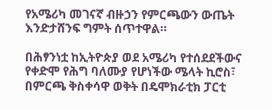የአሜሪካ መገናኛ ብዙኃን የምርጫውን ውጤት እንድታሸንፍ ግምት ሰጥተዋል።

በሕፃንነቷ ከኢትዮጵያ ወደ አሜሪካ የተሰደደችውና የቀድሞ የሕግ ባለሙያ የሆነችው ሜላት ኪሮስ፣ በምርጫ ቅስቀሳዋ ወቅት በዴሞክራቲክ ፓርቲ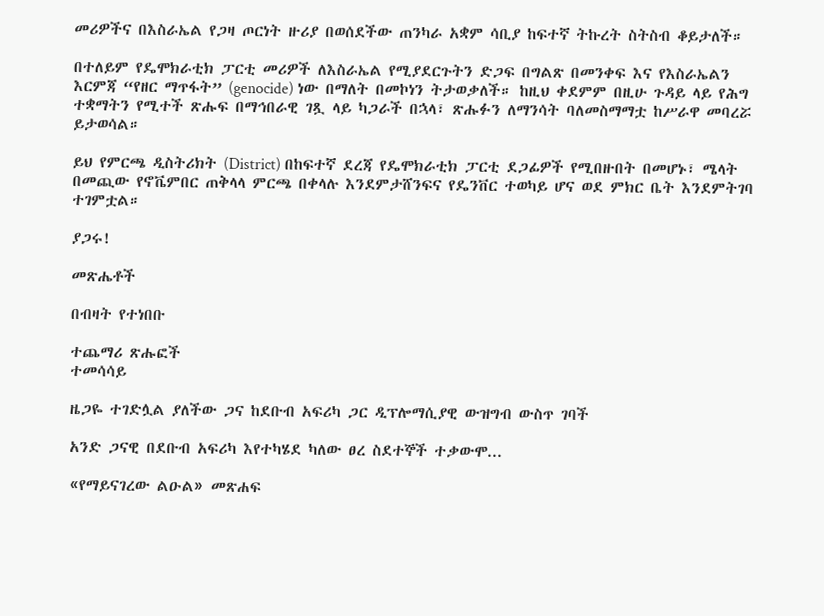መሪዎችና በእስራኤል የጋዛ ጦርነት ዙሪያ በወሰደችው ጠንካራ አቋም ሳቢያ ከፍተኛ ትኩረት ስትስብ ቆይታለች።

በተለይም የዴሞክራቲክ ፓርቲ መሪዎች ለእስራኤል የሚያደርጉትን ድጋፍ በግልጽ በመንቀፍ እና የእስራኤልን እርምጃ “የዘር ማጥፋት” (genocide) ነው በማለት በመኮነን ትታወቃለች። ከዚህ ቀደምም በዚሁ ጉዳይ ላይ የሕግ ተቋማትን የሚተች ጽሑፍ በማኅበራዊ ገጿ ላይ ካጋራች በኋላ፣ ጽሑፉን ለማንሳት ባለመስማማቷ ከሥራዋ መባረሯ ይታወሳል።

ይህ የምርጫ ዲስትሪክት (District) በከፍተኛ ደረጃ የዴሞክራቲክ ፓርቲ ደጋፊዎች የሚበዙበት በመሆኑ፣ ሜላት በመጪው የኖቬምበር ጠቅላላ ምርጫ በቀላሉ እንደምታሸንፍና የዴንቨር ተወካይ ሆና ወደ ምክር ቤት እንደምትገባ ተገምቷል።

ያጋሩ!

መጽሔቶች

በብዛት የተነበቡ

ተጨማሪ ጽሑፎች
ተመሳሳይ

ዜጋዬ ተገድሏል ያለችው ጋና ከደቡብ አፍሪካ ጋር ዲፕሎማሲያዊ ውዝግብ ውስጥ ገባች

አንድ ጋናዊ በደቡብ አፍሪካ እየተካሄደ ካለው ፀረ ስደተኞች ተቃውሞ...

«የማይናገረው ልዑል» መጽሐፍ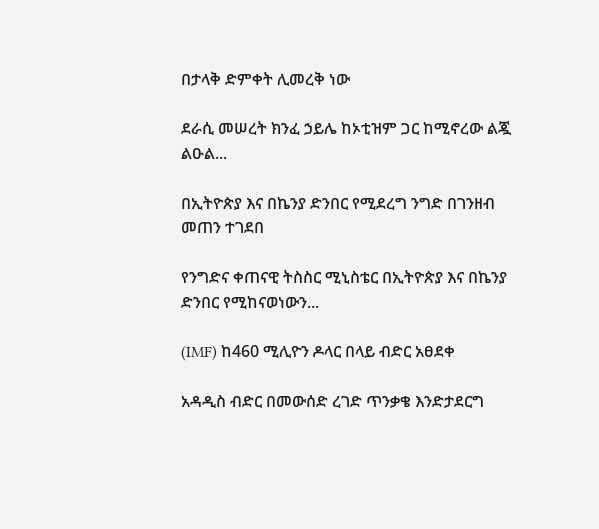በታላቅ ድምቀት ሊመረቅ ነው

ደራሲ መሠረት ክንፈ ኃይሌ ከኦቲዝም ጋር ከሚኖረው ልጇ ልዑል...

በኢትዮጵያ እና በኬንያ ድንበር የሚደረግ ንግድ በገንዘብ መጠን ተገደበ

የንግድና ቀጠናዊ ትስስር ሚኒስቴር በኢትዮጵያ እና በኬንያ ድንበር የሚከናወነውን...

(IMF) ከ460 ሚሊዮን ዶላር በላይ ብድር አፀደቀ

አዳዲስ ብድር በመውሰድ ረገድ ጥንቃቄ እንድታደርግ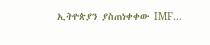ኢትዮጵያን ያስጠነቀቀው IMF...